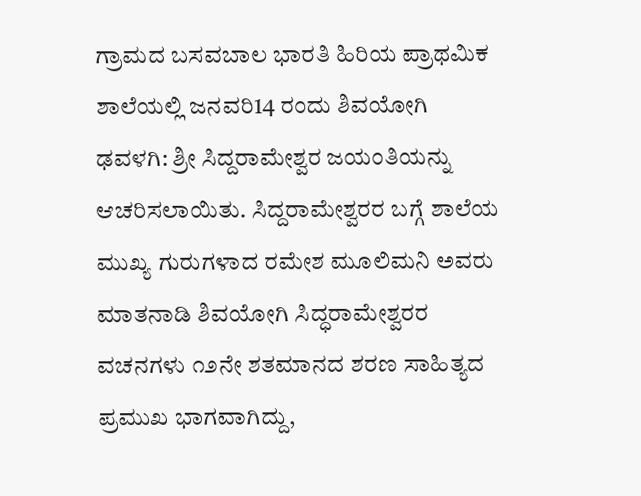ಗ್ರಾಮದ ಬಸವಬಾಲ ಭಾರತಿ ಹಿರಿಯ ಪ್ರಾಥಮಿಕ ಶಾಲೆಯಲ್ಲಿ ಜನವರಿ14 ರಂದು ಶಿವಯೋಗಿ
ಢವಳಗಿ: ಶ್ರೀ ಸಿದ್ದರಾಮೇಶ್ವರ ಜಯಂತಿಯನ್ನು ಆಚರಿಸಲಾಯಿತು. ಸಿದ್ದರಾಮೇಶ್ವರರ ಬಗ್ಗೆ ಶಾಲೆಯ ಮುಖ್ಯ ಗುರುಗಳಾದ ರಮೇಶ ಮೂಲಿಮನಿ ಅವರು ಮಾತನಾಡಿ ಶಿವಯೋಗಿ ಸಿದ್ಧರಾಮೇಶ್ವರರ ವಚನಗಳು ೧೨ನೇ ಶತಮಾನದ ಶರಣ ಸಾಹಿತ್ಯದ ಪ್ರಮುಖ ಭಾಗವಾಗಿದ್ದು,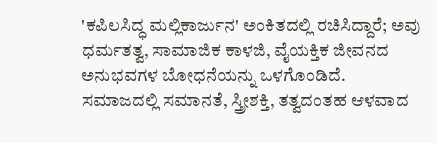'ಕಪಿಲಸಿದ್ಧ ಮಲ್ಲಿಕಾರ್ಜುನ' ಅಂಕಿತದಲ್ಲಿ ರಚಿಸಿದ್ದಾರೆ; ಅವು ಧರ್ಮತತ್ವ, ಸಾಮಾಜಿಕ ಕಾಳಜಿ, ವೈಯಕ್ತಿಕ ಜೀವನದ ಅನುಭವಗಳ ಬೋಧನೆಯನ್ನು ಒಳಗೊಂಡಿದೆ.
ಸಮಾಜದಲ್ಲಿ ಸಮಾನತೆ, ಸ್ತ್ರೀಶಕ್ತಿ, ತತ್ವದಂತಹ ಆಳವಾದ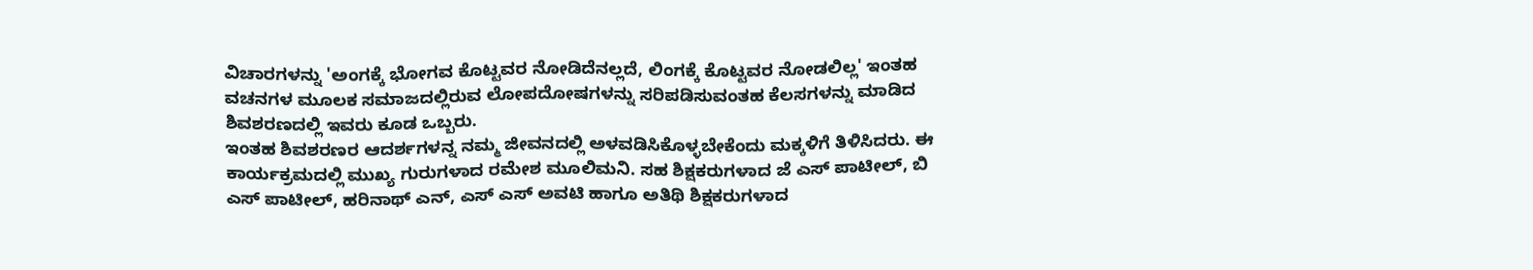ವಿಚಾರಗಳನ್ನು 'ಅಂಗಕ್ಕೆ ಭೋಗವ ಕೊಟ್ಟವರ ನೋಡಿದೆನಲ್ಲದೆ, ಲಿಂಗಕ್ಕೆ ಕೊಟ್ಟವರ ನೋಡಲಿಲ್ಲ' ಇಂತಹ ವಚನಗಳ ಮೂಲಕ ಸಮಾಜದಲ್ಲಿರುವ ಲೋಪದೋಷಗಳನ್ನು ಸರಿಪಡಿಸುವಂತಹ ಕೆಲಸಗಳನ್ನು ಮಾಡಿದ ಶಿವಶರಣದಲ್ಲಿ ಇವರು ಕೂಡ ಒಬ್ಬರು.
ಇಂತಹ ಶಿವಶರಣರ ಆದರ್ಶಗಳನ್ನ ನಮ್ಮ ಜೀವನದಲ್ಲಿ ಅಳವಡಿಸಿಕೊಳ್ಳಬೇಕೆಂದು ಮಕ್ಕಳಿಗೆ ತಿಳಿಸಿದರು. ಈ ಕಾರ್ಯಕ್ರಮದಲ್ಲಿ ಮುಖ್ಯ ಗುರುಗಳಾದ ರಮೇಶ ಮೂಲಿಮನಿ. ಸಹ ಶಿಕ್ಷಕರುಗಳಾದ ಜೆ ಎಸ್ ಪಾಟೀಲ್, ಬಿ ಎಸ್ ಪಾಟೀಲ್, ಹರಿನಾಥ್ ಎನ್, ಎಸ್ ಎಸ್ ಅವಟಿ ಹಾಗೂ ಅತಿಥಿ ಶಿಕ್ಷಕರುಗಳಾದ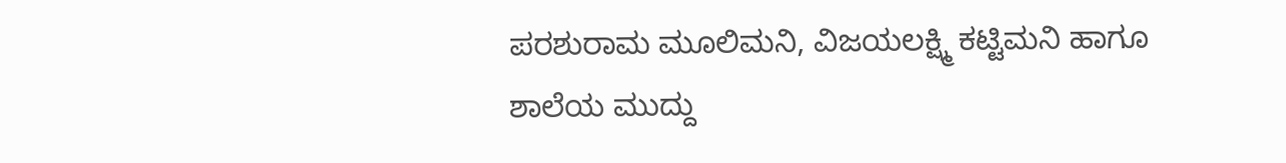ಪರಶುರಾಮ ಮೂಲಿಮನಿ, ವಿಜಯಲಕ್ಷ್ಮಿ ಕಟ್ಟಿಮನಿ ಹಾಗೂ ಶಾಲೆಯ ಮುದ್ದು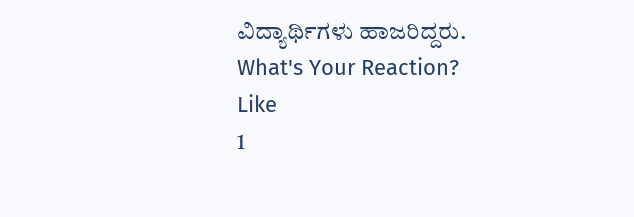ವಿದ್ಯಾರ್ಥಿಗಳು ಹಾಜರಿದ್ದರು.
What's Your Reaction?
Like
1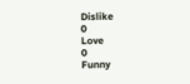Dislike
0
Love
0
Funny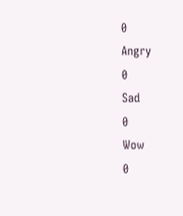0
Angry
0
Sad
0
Wow
0